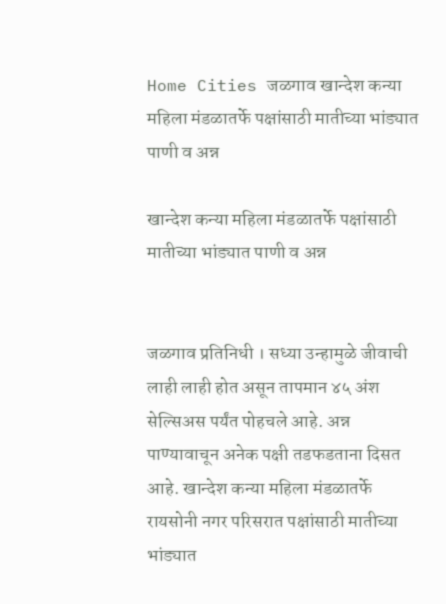Home Cities जळगाव खान्देश कन्या महिला मंडळातर्फे पक्षांसाठी मातीच्या भांड्यात पाणी व अन्न

खान्देश कन्या महिला मंडळातर्फे पक्षांसाठी मातीच्या भांड्यात पाणी व अन्न


जळगाव प्रतिनिधी । सध्या उन्हामुळे जीवाची लाही लाही होत असून तापमान ४५ अंश सेल्सिअस पर्यंत पोहचले आहे. अन्न पाण्यावाचून अनेक पक्षी तडफडताना दिसत आहे. खान्देश कन्या महिला मंडळातर्फे रायसोनी नगर परिसरात पक्षांसाठी मातीच्या भांड्यात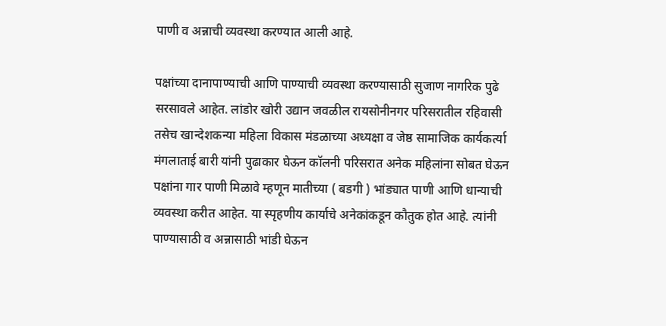पाणी व अन्नाची व्यवस्था करण्यात आली आहे.

पक्षांच्या दानापाण्याची आणि पाण्याची व्यवस्था करण्यासाठी सुजाण नागरिक पुढे सरसावले आहेत. लांडोर खोरी उद्यान जवळील रायसोनीनगर परिसरातील रहिवासी तसेच खान्देशकन्या महिला विकास मंडळाच्या अध्यक्षा व जेष्ठ सामाजिक कार्यकर्त्या मंगलाताई बारी यांनी पुढाकार घेऊन कॉलनी परिसरात अनेक महिलांना सोबत घेऊन पक्षांना गार पाणी मिळावे म्हणून मातीच्या ( बडगी ) भांड्यात पाणी आणि धान्याची व्यवस्था करीत आहेत. या स्पृहणीय कार्याचे अनेकांकडून कौतुक होत आहे. त्यांनी पाण्यासाठी व अन्नासाठी भांडी घेऊन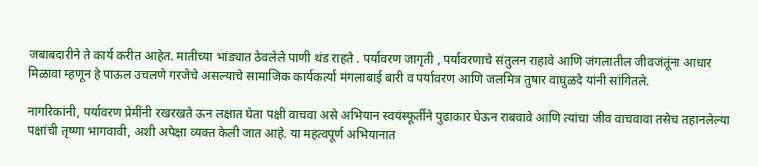जबाबदारीने ते कार्य करीत आहेत. मातीच्या भांड्यात ठेवलेले पाणी थंड राहते . पर्यावरण जागृती , पर्यावरणाचे संतुलन राहावे आणि जंगलातील जीवजंतूंना आधार मिळावा म्हणून हे पाऊल उचलणे गरजेचे असल्याचे सामाजिक कार्यकर्त्या मंगलाबाई बारी व पर्यावरण आणि जलमित्र तुषार वाघुळदे यांनी सांगितले.

नागरिकांनी, पर्यावरण प्रेमींनी रखरखते ऊन लक्षात घेता पक्षी वाचवा असे अभियान स्वयंस्फूर्तीने पुढाकार घेऊन राबवावे आणि त्यांचा जीव वाचवावा तसेच तहानलेल्या पक्षांची तृष्णा भागवावी, अशी अपेक्षा व्यक्त केली जात आहे. या महत्वपूर्ण अभियानात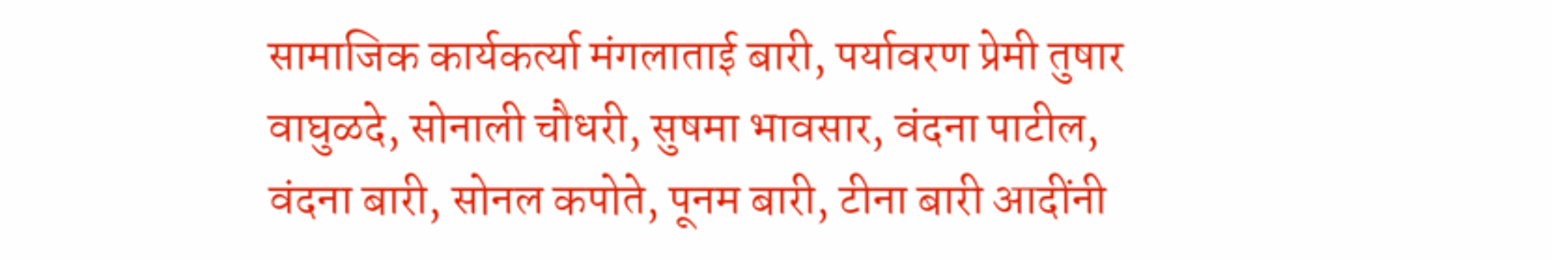सामाजिक कार्यकर्त्या मंगलाताई बारी, पर्यावरण प्रेमी तुषार वाघुळदे, सोनाली चौधरी, सुषमा भावसार, वंदना पाटील, वंदना बारी, सोनल कपोते, पूनम बारी, टीना बारी आदींनी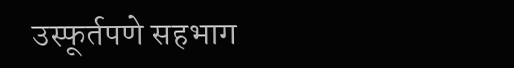उस्फूर्तपणे सहभाग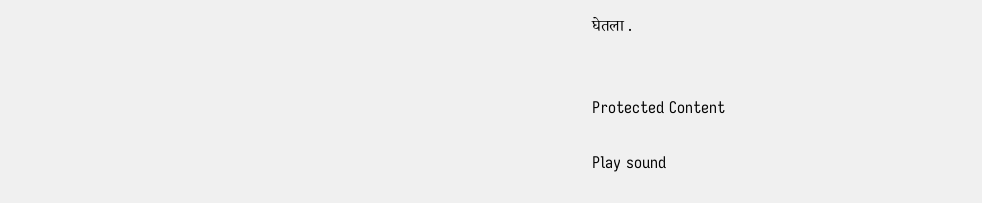घेतला .


Protected Content

Play sound